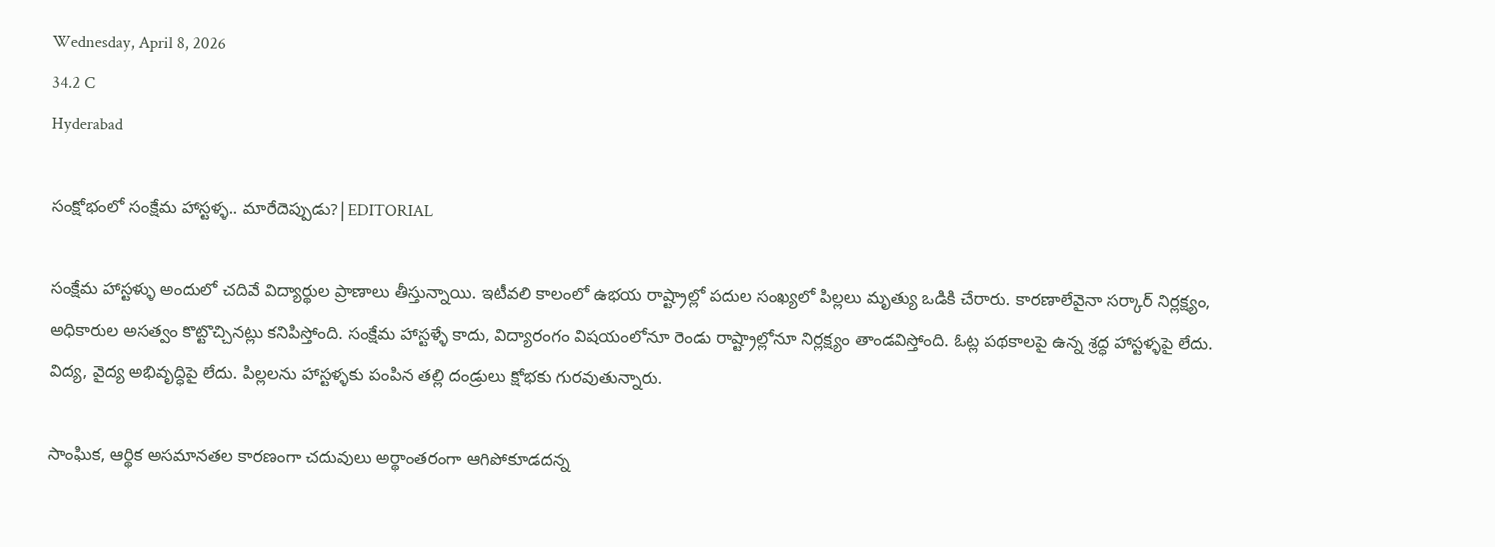Wednesday, April 8, 2026
34.2 C
Hyderabad

సంక్షోభంలో సంక్షేమ హాస్టళ్ళ.. మారేదెప్పుడు?|EDITORIAL

సంక్షేమ హాస్టళ్ళు అందులో చదివే విద్యార్థుల ప్రాణాలు తీస్తున్నాయి. ఇటీవలి కాలంలో ఉభయ రాష్ట్రాల్లో పదుల సంఖ్యలో పిల్లలు మృత్యు ఒడికి చేరారు. కారణాలేవైనా సర్కార్‌ నిర్లక్ష్యం, అధికారుల అసత్వం కొట్టొచ్చినట్లు కనిపిస్తోంది. సంక్షేమ హాస్టళ్ళే కాదు, విద్యారంగం విషయంలోనూ రెండు రాష్ట్రాల్లోనూ నిర్లక్ష్యం తాండవిస్తోంది. ఓట్ల పథకాలపై ఉన్న శ్రద్ధ హాస్టళ్ళపై లేదు. విద్య, వైద్య అభివృద్ధిపై లేదు. పిల్లలను హాస్టళ్ళకు పంపిన తల్లి దండ్రులు క్షోభకు గురవుతున్నారు.

సాంఘిక, ఆర్థిక అసమానతల కారణంగా చదువులు అర్థాంతరంగా ఆగిపోకూడదన్న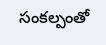సంకల్పంతో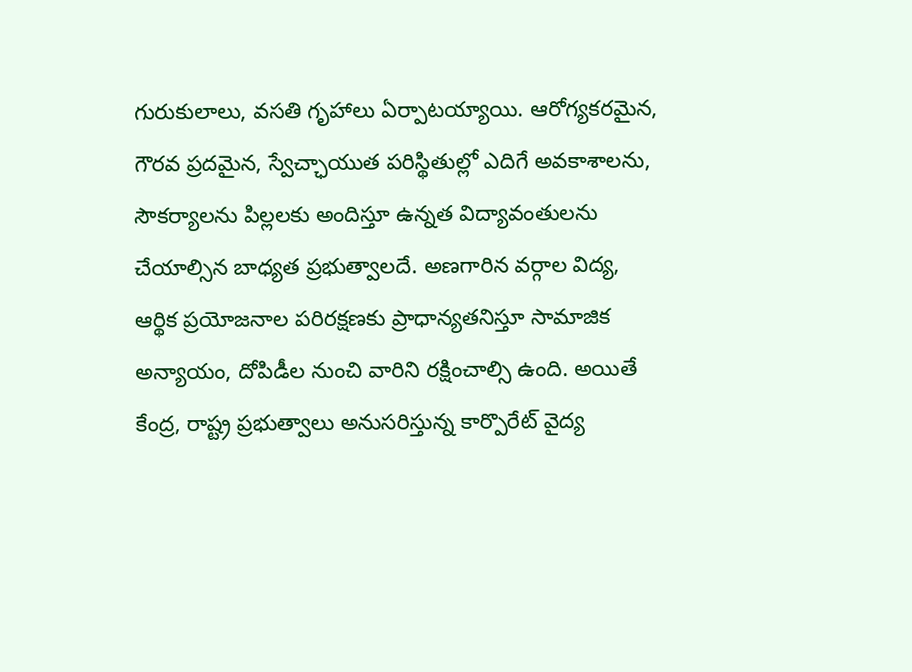గురుకులాలు, వసతి గృహాలు ఏర్పాటయ్యాయి. ఆరోగ్యకరమైన, గౌరవ ప్రదమైన, స్వేచ్ఛాయుత పరిస్థితుల్లో ఎదిగే అవకాశాలను, సౌకర్యాలను పిల్లలకు అందిస్తూ ఉన్నత విద్యావంతులను చేయాల్సిన బాధ్యత ప్రభుత్వాలదే. అణగారిన వర్గాల విద్య, ఆర్థిక ప్రయోజనాల పరిరక్షణకు ప్రాధాన్యతనిస్తూ సామాజిక అన్యాయం, దోపిడీల నుంచి వారిని రక్షించాల్సి ఉంది. అయితే కేంద్ర, రాష్ట్ర ప్రభుత్వాలు అనుసరిస్తున్న కార్పొరేట్ వైద్య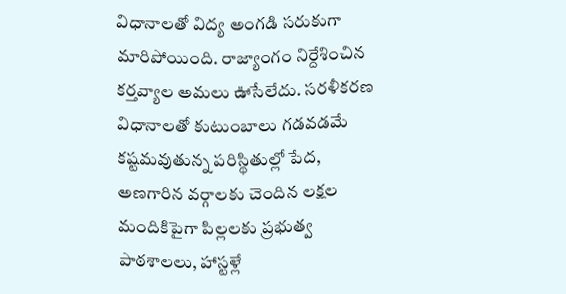విధానాలతో విద్య అంగడి సరుకుగా మారిపోయింది. రాజ్యాంగం నిర్దేశించిన కర్తవ్యాల అమలు ఊసేలేదు. సరళీకరణ విధానాలతో కుటుంబాలు గడవడమే కష్టమవుతున్న పరిస్థితుల్లో పేద, అణగారిన వర్గాలకు చెందిన లక్షల మందికిపైగా పిల్లలకు ప్రభుత్వ పాఠశాలలు, హాస్టళ్లే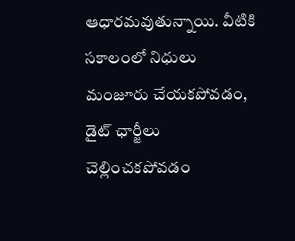ఆధారమవుతున్నాయి. వీటికి సకాలంలో నిధులు మంజూరు చేయకపోవడం, డైట్‌ ఛార్జీలు చెల్లించకపోవడం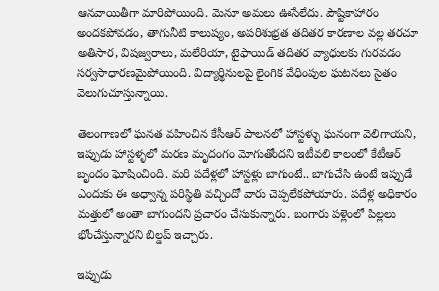ఆనవాయితీగా మారిపోయింది. మెనూ అమలు ఊసేలేదు. పౌష్టికాహారం అందకపోవడం, తాగునీటి కాలుష్యం, అపరిశుభ్రత తదితర కారణాల వల్ల తరచూ అతిసార, విషజ్వరాలు, మలేరియా, టైఫాయిడ్‌ తదితర వ్యాధులకు గురవడం సర్వసాధారణమైపోయింది. విద్యార్థినులపై లైంగిక వేధింపుల ఘటనలు సైతం వెలుగుచూస్తున్నాయి.

తెలంగాణలో ఘనత వహించిన కేసీఆర్‌ పాలనలో హాస్టళ్ళు ఘనంగా వెలిగాయని, ఇప్పుడు హాస్టళ్ళలో మరణ మృదంగం మోగుతోందని ఇటీవలి కాలంలో కేటీఆర్‌ బృందం ఘోషించింది. మరి పదేళ్లలో హాస్టళ్లు బాగుంటే.. బాగుచేసి ఉంటే ఇప్పుడే ఎందుకు ఈ అధ్వాన్న పరిస్థితి వచ్చిందో వారు చెప్పలేకపోయారు. పదేళ్ల అధికారం మత్తులో అంతా బాగుందని ప్రచారం చేసుకున్నారు. బంగారు పళ్లెంలో పిల్లలు భోంచేస్తున్నారని బిల్డప్‌ ఇచ్చారు.

ఇప్పుడు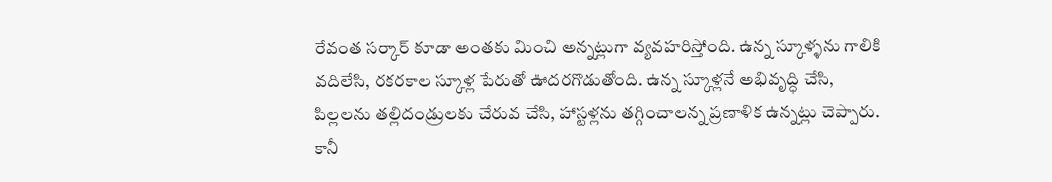రేవంత సర్కార్‌ కూడా అంతకు మించి అన్నట్లుగా వ్యవహరిస్తోంది. ఉన్న స్కూళ్ళను గాలికి వదిలేసి, రకరకాల స్కూళ్ల పేరుతో ఊదరగొడుతోంది. ఉన్న స్కూళ్లనే అభివృద్ధి చేసి, పిల్లలను తల్లిదండ్రులకు చేరువ చేసి, హాస్టళ్లను తగ్గించాలన్న ప్రణాళిక ఉన్నట్లు చెప్పారు. కానీ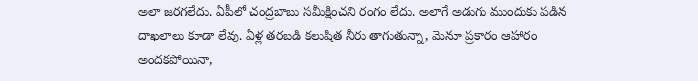అలా జరగలేదు. ఏపీలో చంద్రబాబు సమీక్షించని రంగం లేదు. అలాగే అడుగు ముందుకు పడిన దాఖలాలు కూడా లేవు. ఏళ్ల తరబడి కలుషిత నీరు తాగుతున్నా, మెనూ ప్రకారం ఆహారం అందకపోయినా,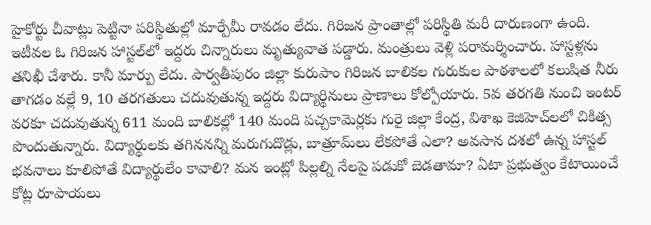హైకోర్టు చీవాట్లు పెట్టినా పరిస్థితుల్లో మార్పేమీ రావడం లేదు. గిరిజన ప్రాంతాల్లో పరిస్థితి మరీ దారుణంగా ఉంది. ఇటీవల ఓ గిరిజన హాస్టల్‌లో ఇద్దరు చిన్నారులు మృత్యువాత పడ్డారు. మంత్రులు వెళ్లి పరామర్శించారు. హాస్టళ్లను తనిఖీ చేశారు. కానీ మార్పు లేదు. పార్వతీపురం జిల్లా కురుపాం గిరిజన బాలికల గురుకుల పాఠశాలలో కలుషిత నీరు తాగడం వల్లే 9, 10 తరగతులు చదువుతున్న ఇద్దరు విద్యార్థినులు ప్రాణాలు కోల్పోయారు. 5వ తరగతి నుంచి ఇంటర్‌ వరకూ చదువుతున్న 611 మంది బాలికల్లో 140 మంది పచ్చకామెర్లకు గురై జిల్లా కేంద్ర, విశాఖ కెజిహెచ్‌లలో చికిత్స పొందుతున్నారు. విద్యార్థులకు తగిననన్ని మరుగుదొడ్లు, బాత్రూమ్‌లు లేకపోతే ఎలా? అవసాన దశలో ఉన్న హాస్టల్‌ భవనాలు కూలిపోతే విద్యార్థులేం కావాలి? మన ఇంట్లో పిల్లల్ని నేలపై పడుకో బెడతామా? ఏటా ప్రభుత్వం కేటాయించే కోట్ల రూపాయలు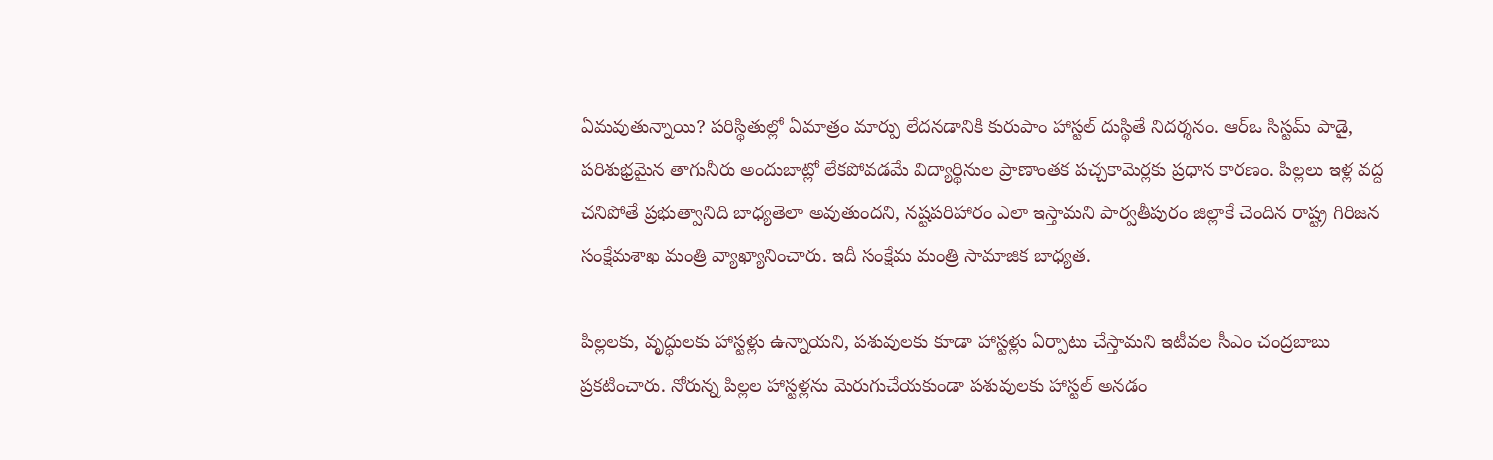ఏమవుతున్నాయి? పరిస్థితుల్లో ఏమాత్రం మార్పు లేదనడానికి కురుపాం హాస్టల్‌ దుస్థితే నిదర్శనం. ఆర్‌ఒ సిస్టమ్‌ పాడై, పరిశుభ్రమైన తాగునీరు అందుబాట్లో లేకపోవడమే విద్యార్థినుల ప్రాణాంతక పచ్చకామెర్లకు ప్రధాన కారణం. పిల్లలు ఇళ్ల వద్ద చనిపోతే ప్రభుత్వానిది బాధ్యతెలా అవుతుందని, నష్టపరిహారం ఎలా ఇస్తామని పార్వతీపురం జిల్లాకే చెందిన రాష్ట్ర గిరిజన సంక్షేమశాఖ మంత్రి వ్యాఖ్యానించారు. ఇదీ సంక్షేమ మంత్రి సామాజిక బాధ్యత.

పిల్లలకు, వృద్ధులకు హాస్టళ్లు ఉన్నాయని, పశువులకు కూడా హాస్టళ్లు ఏర్పాటు చేస్తామని ఇటీవల సీఎం చంద్రబాబు ప్రకటించారు. నోరున్న పిల్లల హాస్టళ్లను మెరుగుచేయకుండా పశువులకు హాస్టల్‌ అనడం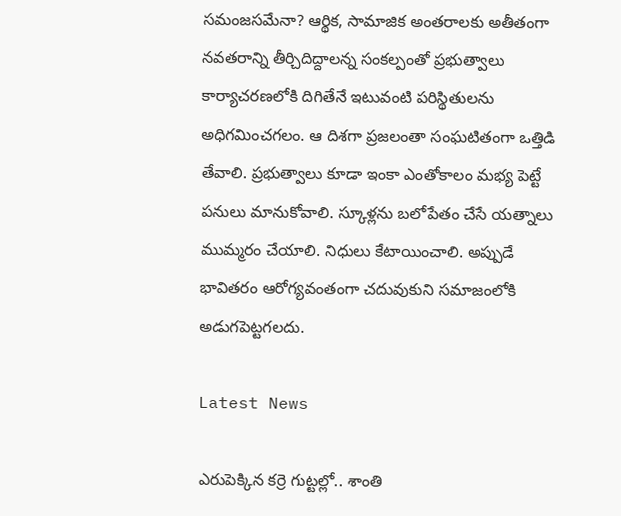సమంజసమేనా? ఆర్థిక, సామాజిక అంతరాలకు అతీతంగా నవతరాన్ని తీర్చిదిద్దాలన్న సంకల్పంతో ప్రభుత్వాలు కార్యాచరణలోకి దిగితేనే ఇటువంటి పరిస్థితులను అధిగమించగలం. ఆ దిశగా ప్రజలంతా సంఘటితంగా ఒత్తిడి తేవాలి. ప్రభుత్వాలు కూడా ఇంకా ఎంతోకాలం మభ్య పెట్టే పనులు మానుకోవాలి. స్కూళ్లను బలోపేతం చేసే యత్నాలు ముమ్మరం చేయాలి. నిధులు కేటాయించాలి. అప్పుడే భావితరం ఆరోగ్యవంతంగా చదువుకుని సమాజంలోకి అడుగపెట్టగలదు.

Latest News

ఎరుపెక్కిన కర్రె గుట్టల్లో.. శాంతి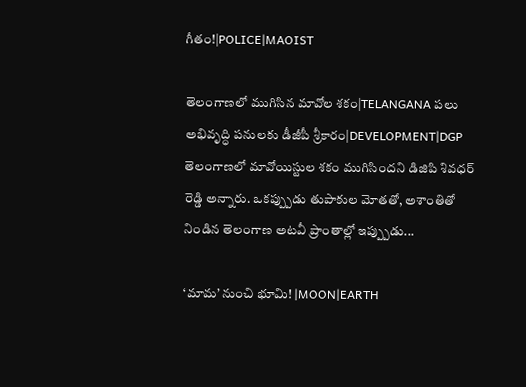గీతం!|POLICE|MAOIST

తెలంగాణలో ముగిసిన మావోల శకం|TELANGANA పలు అభివృద్ధి పనులకు డీజీపీ శ్రీకారం|DEVELOPMENT|DGP తెలంగాణలో మావోయిస్టుల శకం ముగిసిందని డిజిపి శివధర్ రెడ్డి అన్నారు. ఒకప్ప్పుడు తుపాకుల మోతతో, అశాంతితో నిండిన తెలంగాణ అటవీ ప్రాంతాల్లో ఇప్ప్పుడు...

‘మామ’ నుంచి భూమి! |MOON|EARTH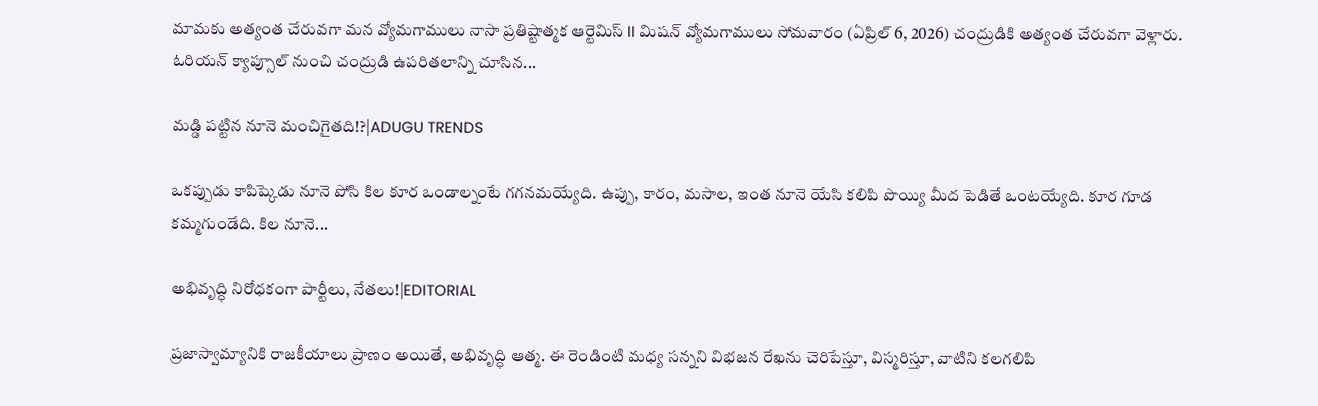మామకు అత్యంత చేరువగా మన వ్యోమగాములు నాసా ప్రతిష్టాత్మక ఆర్టెమిస్ II మిషన్ వ్యోమగాములు సోమవారం (ఏప్రిల్ 6, 2026) చంద్రుడికి అత్యంత చేరువగా వెళ్లారు. ఓరియన్ క్యాప్సూల్ నుంచి చంద్రుడి ఉపరితలాన్ని చూసిన...

మడ్డి పట్టిన నూనె మంచిగైతది!?|ADUGU TRENDS

ఒకప్పుడు కాపిష్కెడు నూనె పోసి కిల కూర ఒండాల్నంటే గగనమయ్యేది. ఉప్పు, కారం, మసాల, ఇంత నూనె యేసి కలిపి పొయ్యి మీద పెడితే ఒంటయ్యేది. కూర గూడ కమ్మగుండేది. కిల నూనె...

అభివృద్ధి నిరోధకంగా పార్టీలు, నేతలు!|EDITORIAL

ప్రజాస్వామ్యానికి రాజకీయాలు ప్రాణం అయితే, అభివృద్ధి ఆత్మ. ఈ రెండింటి మధ్య సన్నని విభజన రేఖను చెరిపేస్తూ, విస్మరిస్తూ, వాటిని కలగలిపి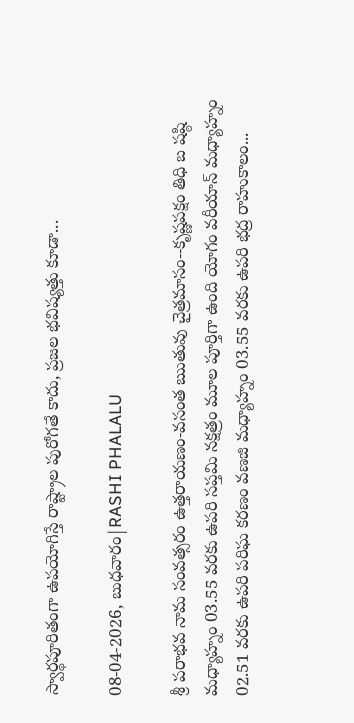స్వార్థపూరితంగా ఉపయోగిస్తే రాష్ట్రాల పురోగతే కాదు, ప్రజల భవిష్యత్తు కూడా...

08-04-2026, బుధవారం|RASHI PHALALU

శ్రీ పరాభవ నామ సంవత్సరం ఉత్తరాయణం-వసంత ఋతువు చైత్రమాసం--కృష్ణపక్షం తిధి బ షష్ఠి మధ్యాహ్నం 03.55 వరకు ఉపరి సప్తమి నక్షత్రం మూల పూర్తిగా ఉంది యోగం వరీయాన్ మధ్యాహ్నం 02.51 వరకు ఉపరి పరిఘ కరణం వణజి మధ్యాహ్నం 03.55 వరకు ఉపరి భద్ర రాహుకాలం...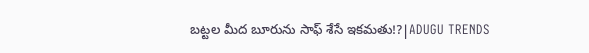బట్టల మీద బూరును సాఫ్ శేసే ఇకమతు!?|ADUGU TRENDS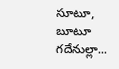సూటూ, బూటూ గదేనుల్లా...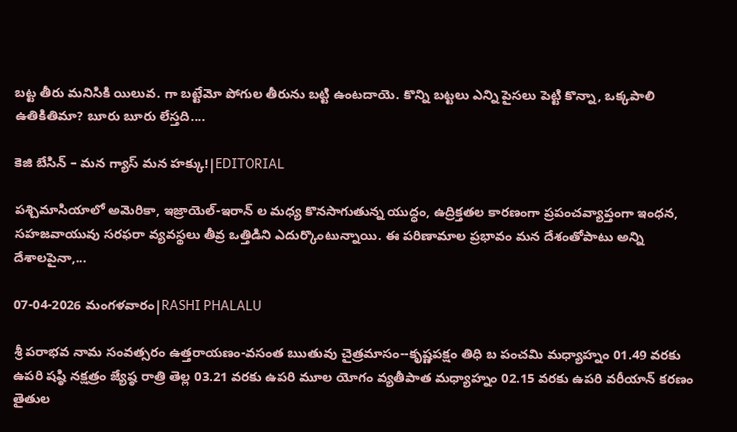బట్ట తీరు మనిసికి యిలువ. గా బట్టేమో పోగుల తీరును బట్టి ఉంటదాయె. కొన్ని బట్టలు ఎన్ని పైసలు పెట్టి కొన్నా, ఒక్కపాలి ఉతికితిమా? బూరు బూరు లేస్తది....

కెజి బేసిన్ – మన గ్యాస్ మన హక్కు!|EDITORIAL

పశ్చిమాసియాలో అమెరికా, ఇజ్రాయెల్-ఇరాన్ ల మధ్య కొనసాగుతున్న యుద్ధం, ఉద్రిక్తతల కారణంగా ప్రపంచవ్యాప్తంగా ఇంధన, సహజవాయువు సరఫరా వ్యవస్థలు తీవ్ర ఒత్తిడిని ఎదుర్కొంటున్నాయి. ఈ పరిణామాల ప్రభావం మన దేశంతోపాటు అన్ని దేశాలపైనా,...

07-04-2026 మంగళవారం|RASHI PHALALU

శ్రీ పరాభవ నామ సంవత్సరం ఉత్తరాయణం-వసంత ఋతువు చైత్రమాసం--కృష్ణపక్షం తిధి బ పంచమి మధ్యాహ్నం 01.49 వరకు ఉపరి షష్ఠి నక్షత్రం జ్యేష్ఠ రాత్రి తెల్ల 03.21 వరకు ఉపరి మూల యోగం వ్యతీపాత మధ్యాహ్నం 02.15 వరకు ఉపరి వరీయాన్ కరణం తైతుల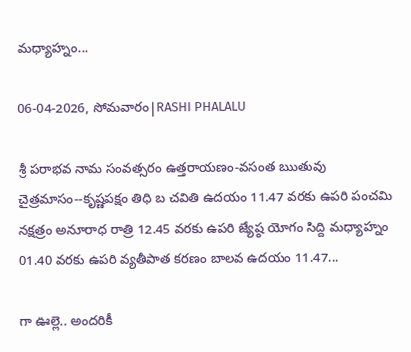మధ్యాహ్నం...

06-04-2026, సోమవారం|RASHI PHALALU

శ్రీ పరాభవ నామ సంవత్సరం ఉత్తరాయణం-వసంత ఋతువు చైత్రమాసం--కృష్ణపక్షం తిధి బ చవితి ఉదయం 11.47 వరకు ఉపరి పంచమి నక్షత్రం అనూరాధ రాత్రి 12.45 వరకు ఉపరి జ్యేష్ఠ యోగం సిద్ది మధ్యాహ్నం 01.40 వరకు ఉపరి వ్యతీపాత కరణం బాలవ ఉదయం 11.47...

గా ఊల్లె.. అందరికీ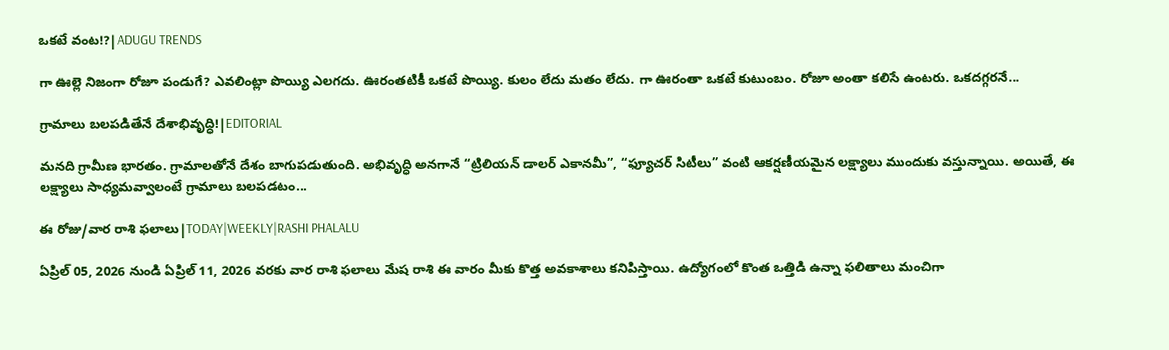ఒకటే వంట!?|ADUGU TRENDS

గా ఊల్లె నిజంగా రోజూ పండుగే? ఎవలింట్లా పొయ్యి ఎలగదు. ఊరంతటికీ ఒకటే పొయ్యి. కులం లేదు మతం లేదు. గా ఊరంతా ఒకటే కుటుంబం. రోజూ అంతా కలిసే ఉంటరు. ఒకదగ్గరనే...

గ్రామాలు బలపడితేనే దేశాభివృద్ధి!|EDITORIAL

మనది గ్రామీణ భారతం. గ్రామాలతోనే దేశం బాగుపడుతుంది. అభివృద్ధి అనగానే “ట్రిలియన్ డాలర్ ఎకానమీ”, “ఫ్యూచర్ సిటీలు” వంటి ఆకర్షణీయమైన లక్ష్యాలు ముందుకు వస్తున్నాయి. అయితే, ఈ లక్ష్యాలు సాధ్యమవ్వాలంటే గ్రామాలు బలపడటం...

ఈ రోజు/వార రాశి ఫలాలు|TODAY|WEEKLY|RASHI PHALALU

ఏప్రిల్ 05, 2026 నుండి ఏప్రిల్ 11, 2026 వరకు వార రాశి ఫలాలు మేష రాశి ఈ వారం మీకు కొత్త అవకాశాలు కనిపిస్తాయి. ఉద్యోగంలో కొంత ఒత్తిడి ఉన్నా ఫలితాలు మంచిగా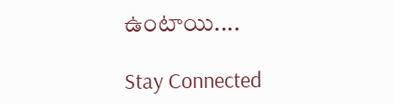ఉంటాయి....

Stay Connected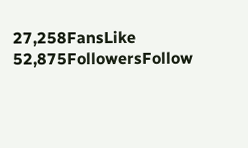27,258FansLike
52,875FollowersFollow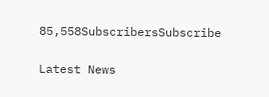85,558SubscribersSubscribe

Latest News